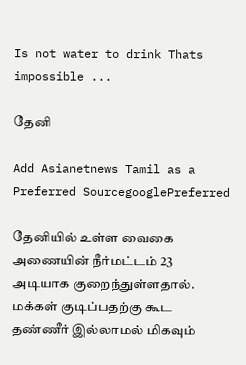Is not water to drink Thats impossible ...

தேனி

Add Asianetnews Tamil as a Preferred SourcegooglePreferred

தேனியில் உள்ள வைகை அணையின் நீர்மட்டம் 23 அடியாக குறைந்துள்ளதால். மக்கள் குடிப்பதற்கு கூட தண்ணீர் இல்லாமல் மிகவும்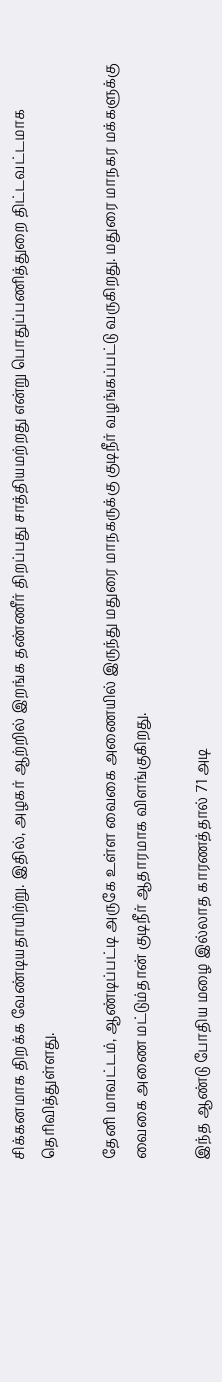சிக்கனமாக திறக்க வேண்டியதாயிற்று. இதில், அழகர் ஆற்றில் இறங்க தண்ணீர் திறப்பது சாத்தியமற்றது என்று பொதுப்பணித்துறை திட்டவட்டமாக தெரிவித்துள்ளது.

தேனி மாவட்டம், ஆண்டிப்பட்டி அருகே உள்ள வைகை அணையில் இருந்து மதுரை மாநகருக்கு குடிநீர் வழங்கப்பட்டு வருகிறது. மதுரை மாநகர மக்களுக்கு வைகை அணை மட்டும்தான் குடிநீர் ஆதாரமாக விளங்குகிறது.

இந்த ஆண்டு போதிய மழை இல்லாத காரணத்தால் 71 அடி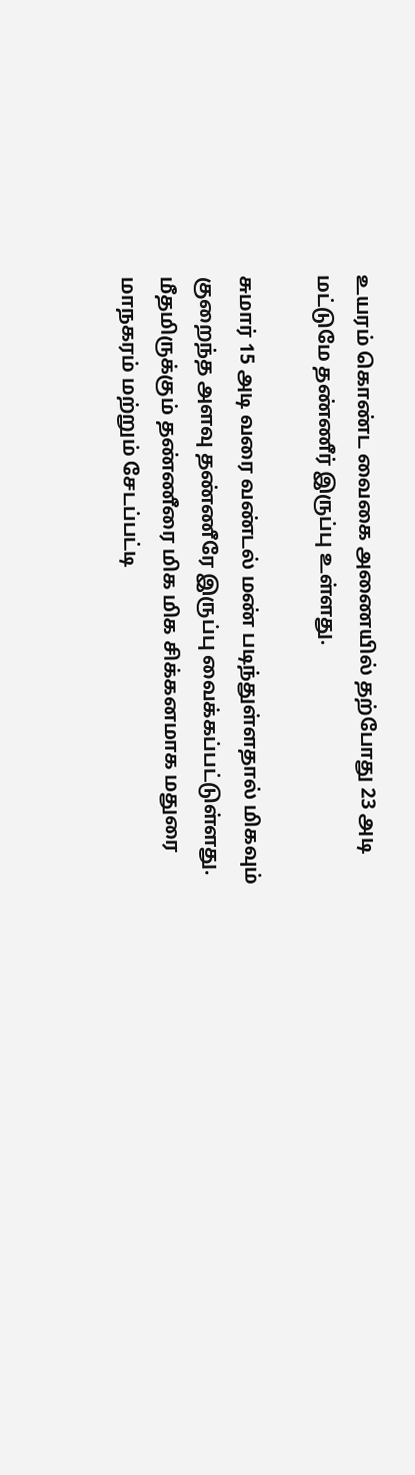உயரம் கொண்ட வைகை அணையில் தற்போது 23 அடி மட்டுமே தண்ணீர் இருப்பு உள்ளது.

சுமார் 15 அடி வரை வண்டல் மண் படிந்துள்ளதால் மிகவும் குறைந்த அளவு தண்ணீரே இருப்பு வைக்கப்பட்டுள்ளது. மீதமிருக்கும் தண்ணீரை மிக மிக சிக்கனமாக மதுரை மாநகரம் மற்றும் சேடப்பட்டி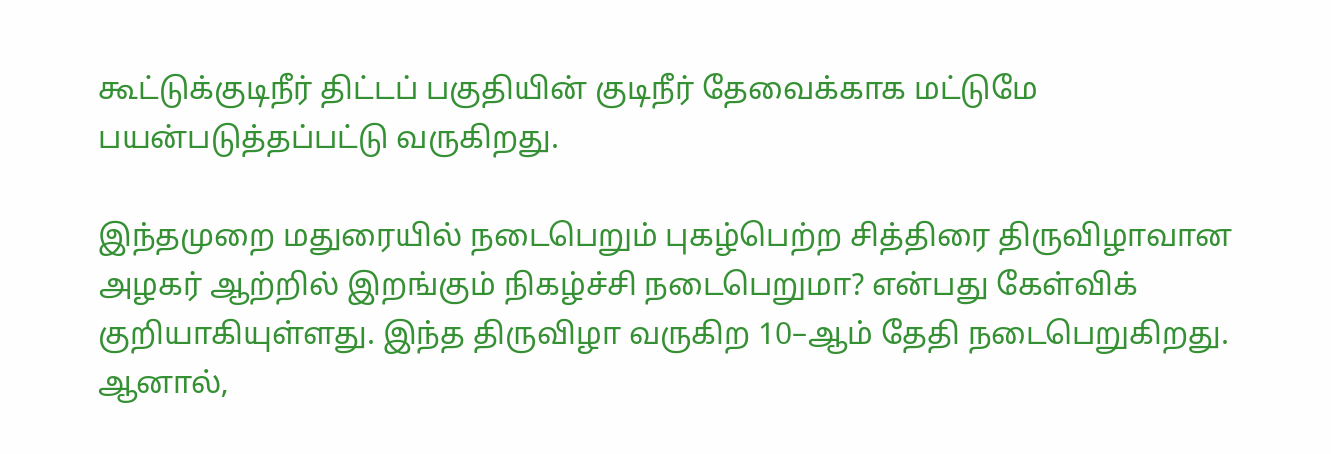கூட்டுக்குடிநீர் திட்டப் பகுதியின் குடிநீர் தேவைக்காக மட்டுமே பயன்படுத்தப்பட்டு வருகிறது.

இந்தமுறை மதுரையில் நடைபெறும் புகழ்பெற்ற சித்திரை திருவிழாவான அழகர் ஆற்றில் இறங்கும் நிகழ்ச்சி நடைபெறுமா? என்பது கேள்விக் குறியாகியுள்ளது. இந்த திருவிழா வருகிற 10–ஆம் தேதி நடைபெறுகிறது. ஆனால்,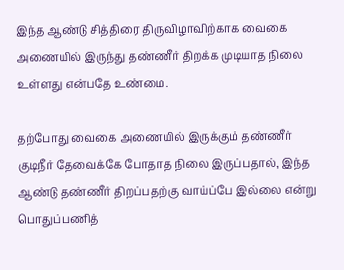இந்த ஆண்டு சித்திரை திருவிழாவிற்காக வைகை அணையில் இருந்து தண்ணீர் திறக்க முடியாத நிலை உள்ளது என்பதே உண்மை.

தற்போது வைகை அணையில் இருக்கும் தண்ணீர் குடிநீர் தேவைக்கே போதாத நிலை இருப்பதால், இந்த ஆண்டு தண்ணீர் திறப்பதற்கு வாய்ப்பே இல்லை என்று பொதுப்பணித்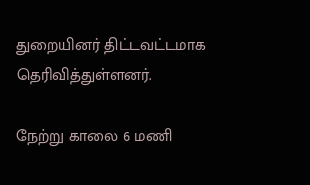துறையினர் திட்டவட்டமாக தெரிவித்துள்ளனர்.

நேற்று காலை 6 மணி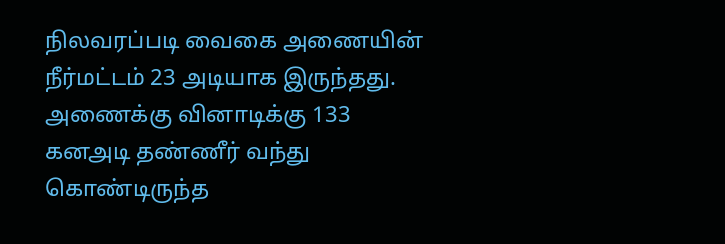நிலவரப்படி வைகை அணையின் நீர்மட்டம் 23 அடியாக இருந்தது. அணைக்கு வினாடிக்கு 133 கனஅடி தண்ணீர் வந்து கொண்டிருந்த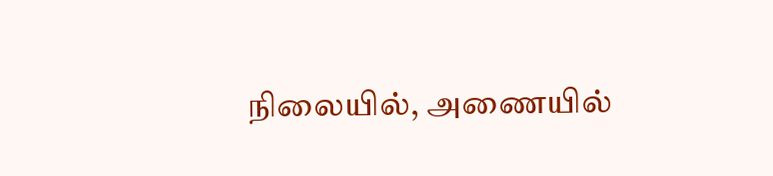நிலையில், அணையில்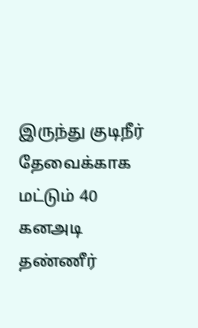இருந்து குடிநீர் தேவைக்காக மட்டும் 40 கனஅடி தண்ணீர்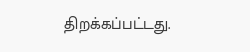திறக்கப்பட்டது.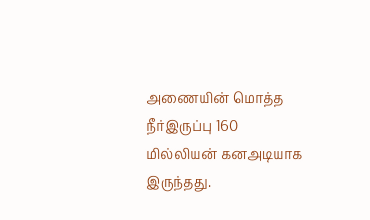அணையின் மொத்த நீர்இருப்பு 160 மில்லியன் கனஅடியாக இருந்தது.